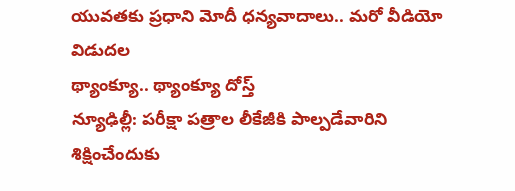యువతకు ప్రధాని మోదీ ధన్యవాదాలు.. మరో వీడియో విడుదల
థ్యాంక్యూ.. థ్యాంక్యూ దోస్త్
న్యూఢిల్లీ: పరీక్షా పత్రాల లీకేజీకి పాల్పడేవారిని శిక్షించేందుకు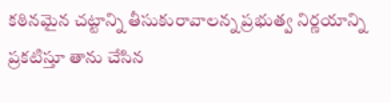కఠినమైన చట్టాన్ని తీసుకురావాలన్న ప్రభుత్వ నిర్ణయాన్ని ప్రకటిస్తూ తాను చేసిన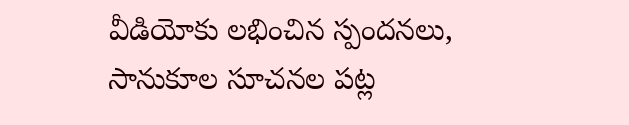వీడియోకు లభించిన స్పందనలు, సానుకూల సూచనల పట్ల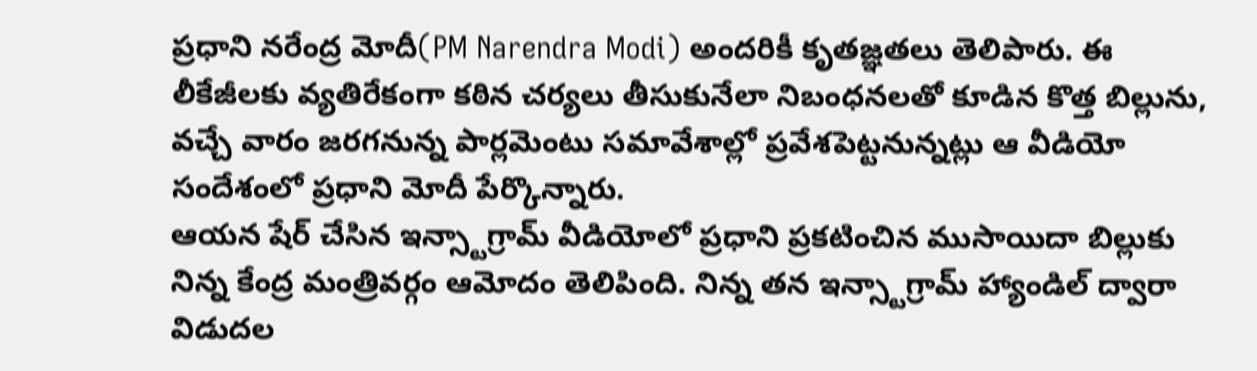ప్రధాని నరేంద్ర మోదీ(PM Narendra Modi) అందరికీ కృతజ్ఞతలు తెలిపారు. ఈ లీకేజీలకు వ్యతిరేకంగా కఠిన చర్యలు తీసుకునేలా నిబంధనలతో కూడిన కొత్త బిల్లును, వచ్చే వారం జరగనున్న పార్లమెంటు సమావేశాల్లో ప్రవేశపెట్టనున్నట్లు ఆ వీడియో సందేశంలో ప్రధాని మోదీ పేర్కొన్నారు.
ఆయన షేర్ చేసిన ఇన్స్టాగ్రామ్ వీడియోలో ప్రధాని ప్రకటించిన ముసాయిదా బిల్లుకు నిన్న కేంద్ర మంత్రివర్గం ఆమోదం తెలిపింది. నిన్న తన ఇన్స్టాగ్రామ్ హ్యాండిల్ ద్వారా విడుదల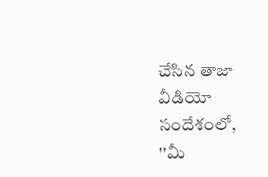చేసిన తాజా వీడియో సందేశంలో, ''మీ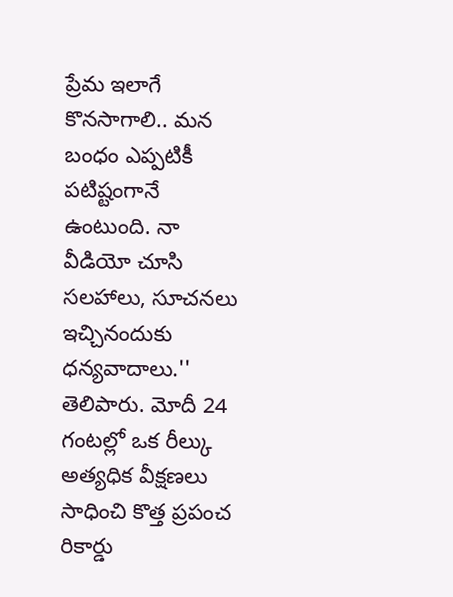ప్రేమ ఇలాగే కొనసాగాలి.. మన బంధం ఎప్పటికీ పటిష్టంగానే ఉంటుంది. నా వీడియో చూసి సలహాలు, సూచనలు ఇచ్చినందుకు ధన్యవాదాలు.'' తెలిపారు. మోదీ 24 గంటల్లో ఒక రీల్కు అత్యధిక వీక్షణలు సాధించి కొత్త ప్రపంచ రికార్డు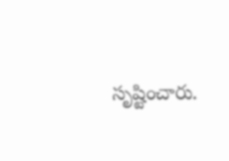సృష్టించారు.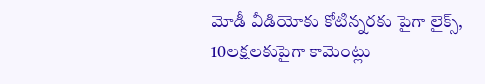మోడీ వీడియోకు కోటిన్నరకు పైగా లైక్స్, 10లక్షలకుపైగా కామెంట్లు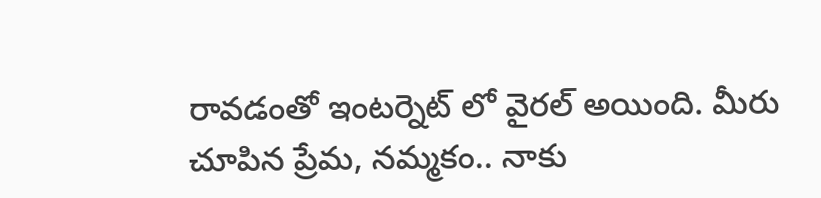రావడంతో ఇంటర్నెట్ లో వైరల్ అయింది. మీరు చూపిన ప్రేమ, నమ్మకం.. నాకు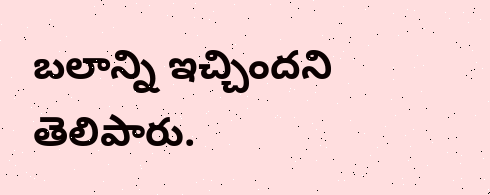బలాన్ని ఇచ్చిందని తెలిపారు.